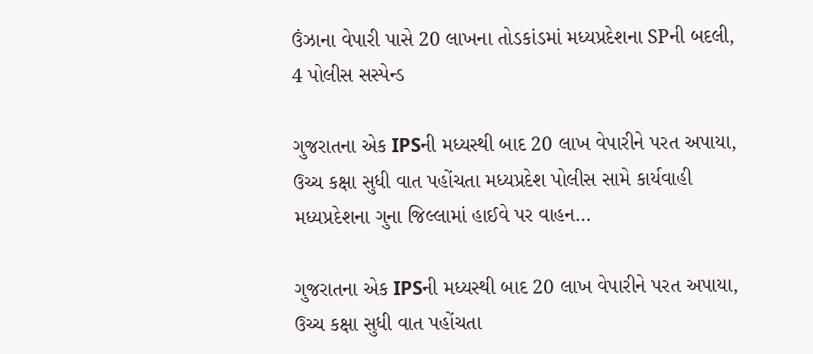ઉંઝાના વેપારી પાસે 20 લાખના તોડકાંડમાં મધ્યપ્રદેશના SPની બદલી, 4 પોલીસ સસ્પેન્ડ

ગુજરાતના એક IPSની મધ્યસ્થી બાદ 20 લાખ વેપારીને પરત અપાયા, ઉચ્ચ કક્ષા સુધી વાત પહોંચતા મધ્યપ્રદેશ પોલીસ સામે કાર્યવાહી મધ્યપ્રદેશના ગુના જિલ્લામાં હાઈવે પર વાહન…

ગુજરાતના એક IPSની મધ્યસ્થી બાદ 20 લાખ વેપારીને પરત અપાયા, ઉચ્ચ કક્ષા સુધી વાત પહોંચતા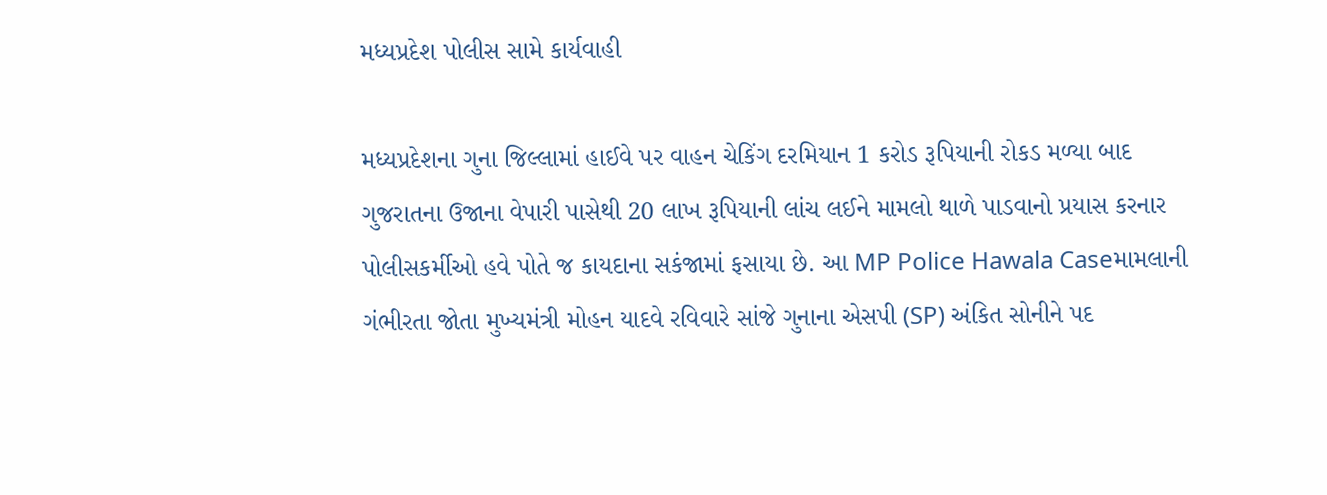મધ્યપ્રદેશ પોલીસ સામે કાર્યવાહી

મધ્યપ્રદેશના ગુના જિલ્લામાં હાઈવે પર વાહન ચેકિંગ દરમિયાન 1 કરોડ રૂપિયાની રોકડ મળ્યા બાદ ગુજરાતના ઉજાના વેપારી પાસેથી 20 લાખ રૂપિયાની લાંચ લઈને મામલો થાળે પાડવાનો પ્રયાસ કરનાર પોલીસકર્મીઓ હવે પોતે જ કાયદાના સકંજામાં ફસાયા છે. આ MP Police Hawala Caseમામલાની ગંભીરતા જોતા મુખ્યમંત્રી મોહન યાદવે રવિવારે સાંજે ગુનાના એસપી (SP) અંકિત સોનીને પદ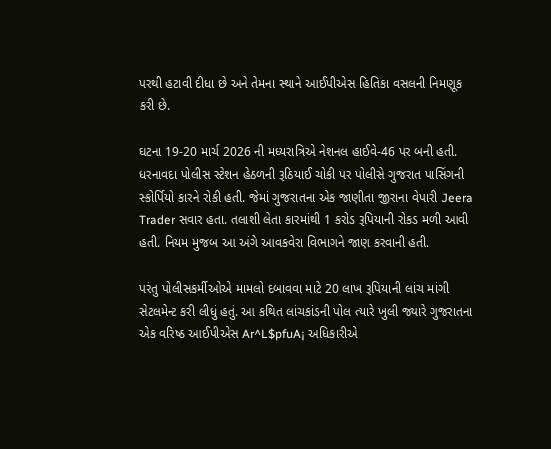પરથી હટાવી દીધા છે અને તેમના સ્થાને આઈપીએસ હિતિકા વસલની નિમણૂક કરી છે.

ઘટના 19-20 માર્ચ 2026 ની મધ્યરાત્રિએ નેશનલ હાઈવે-46 પર બની હતી. ધરનાવદા પોલીસ સ્ટેશન હેઠળની રૂઠિયાઈ ચોકી પર પોલીસે ગુજરાત પાસિંગની સ્કોર્પિયો કારને રોકી હતી. જેમાં ગુજરાતના એક જાણીતા જીરાના વેપારી Jeera Trader સવાર હતા. તલાશી લેતા કારમાંથી 1 કરોડ રૂપિયાની રોકડ મળી આવી હતી. નિયમ મુજબ આ અંગે આવકવેરા વિભાગને જાણ કરવાની હતી.

પરંતુ પોલીસકર્મીઓએ મામલો દબાવવા માટે 20 લાખ રૂપિયાની લાંચ માંગી સેટલમેન્ટ કરી લીધું હતું. આ કથિત લાંચકાંડની પોલ ત્યારે ખુલી જ્યારે ગુજરાતના એક વરિષ્ઠ આઈપીએસ Ar^L$pfuA¡ અધિકારીએ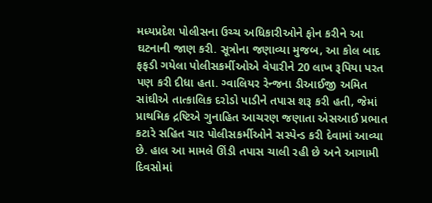મધ્યપ્રદેશ પોલીસના ઉચ્ચ અધિકારીઓને ફોન કરીને આ ઘટનાની જાણ કરી. સૂત્રોના જણાવ્યા મુજબ, આ કોલ બાદ ફફડી ગયેલા પોલીસકર્મીઓએ વેપારીને 20 લાખ રૂપિયા પરત પણ કરી દીધા હતા. ગ્વાલિયર રેન્જના ડીઆઈજી અમિત સાંઘીએ તાત્કાલિક દરોડો પાડીને તપાસ શરૂ કરી હતી, જેમાં પ્રાથમિક દ્રષ્ટિએ ગુનાહિત આચરણ જણાતા એસઆઈ પ્રભાત કટારે સહિત ચાર પોલીસકર્મીઓને સસ્પેન્ડ કરી દેવામાં આવ્યા છે. હાલ આ મામલે ઊંડી તપાસ ચાલી રહી છે અને આગામી દિવસોમાં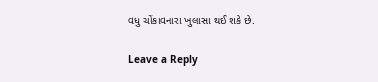વધુ ચોંકાવનારા ખુલાસા થઈ શકે છે.

Leave a Reply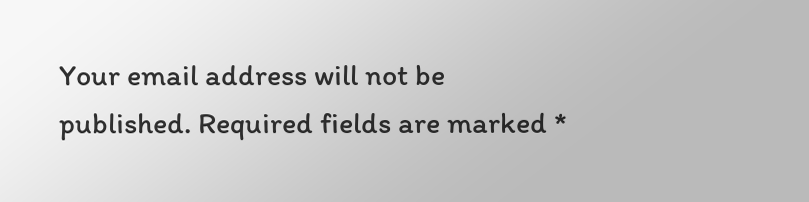Your email address will not be published. Required fields are marked *